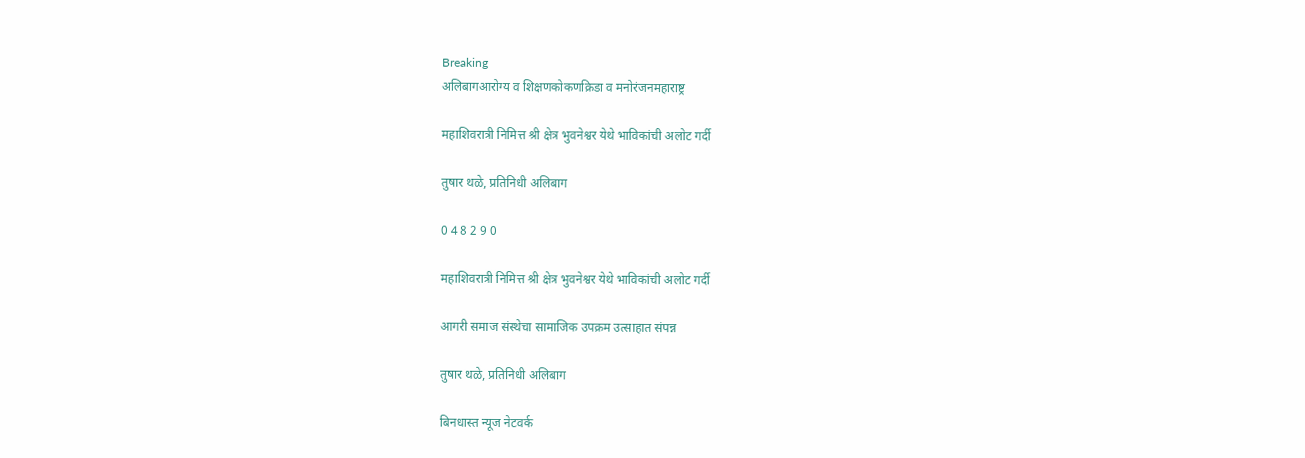Breaking
अलिबागआरोग्य व शिक्षणकोकणक्रिडा व मनोरंजनमहाराष्ट्र

महाशिवरात्री निमित्त श्री क्षेत्र भुवनेश्वर येथे भाविकांची अलोट गर्दी

तुषार थळे, प्रतिनिधी अलिबाग

0 4 8 2 9 0

महाशिवरात्री निमित्त श्री क्षेत्र भुवनेश्वर येथे भाविकांची अलोट गर्दी

आगरी समाज संस्थेचा सामाजिक उपक्रम उत्साहात संपन्न

तुषार थळे, प्रतिनिधी अलिबाग

बिनधास्त न्यूज नेटवर्क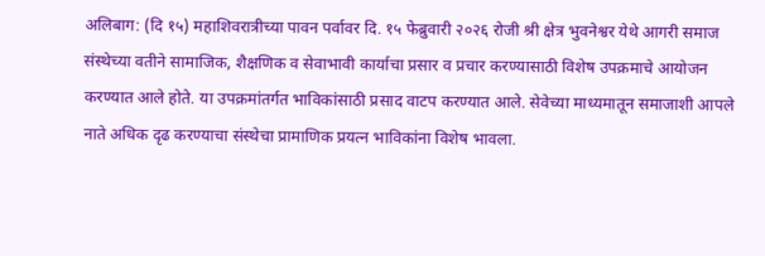अलिबाग: (दि १५) महाशिवरात्रीच्या पावन पर्वावर दि. १५ फेब्रुवारी २०२६ रोजी श्री क्षेत्र भुवनेश्वर येथे आगरी समाज संस्थेच्या वतीने सामाजिक, शैक्षणिक व सेवाभावी कार्याचा प्रसार व प्रचार करण्यासाठी विशेष उपक्रमाचे आयोजन करण्यात आले होते. या उपक्रमांतर्गत भाविकांसाठी प्रसाद वाटप करण्यात आले. सेवेच्या माध्यमातून समाजाशी आपले नाते अधिक दृढ करण्याचा संस्थेचा प्रामाणिक प्रयत्न भाविकांना विशेष भावला.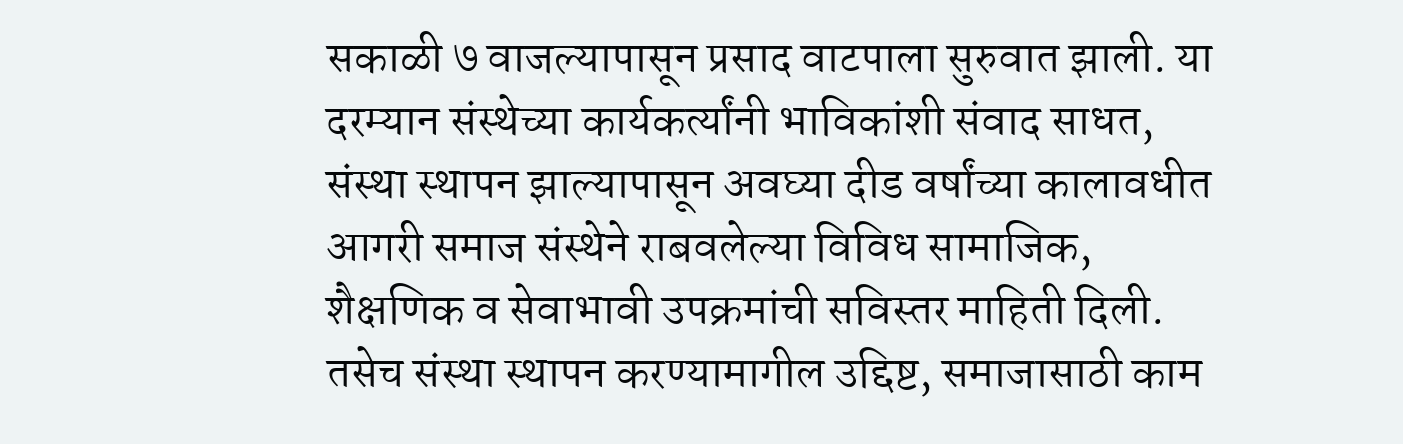सकाळी ७ वाजल्यापासून प्रसाद वाटपाला सुरुवात झाली. या दरम्यान संस्थेच्या कार्यकर्त्यांनी भाविकांशी संवाद साधत, संस्था स्थापन झाल्यापासून अवघ्या दीड वर्षांच्या कालावधीत आगरी समाज संस्थेने राबवलेल्या विविध सामाजिक, शैक्षणिक व सेवाभावी उपक्रमांची सविस्तर माहिती दिली. तसेच संस्था स्थापन करण्यामागील उद्दिष्ट, समाजासाठी काम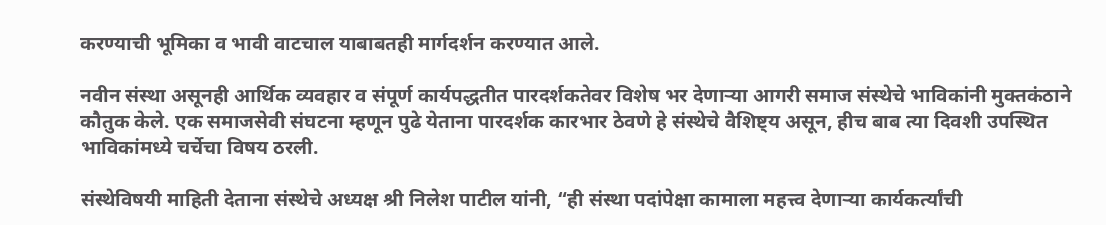करण्याची भूमिका व भावी वाटचाल याबाबतही मार्गदर्शन करण्यात आले.

नवीन संस्था असूनही आर्थिक व्यवहार व संपूर्ण कार्यपद्धतीत पारदर्शकतेवर विशेष भर देणाऱ्या आगरी समाज संस्थेचे भाविकांनी मुक्तकंठाने कौतुक केले. एक समाजसेवी संघटना म्हणून पुढे येताना पारदर्शक कारभार ठेवणे हे संस्थेचे वैशिष्ट्य असून, हीच बाब त्या दिवशी उपस्थित भाविकांमध्ये चर्चेचा विषय ठरली.

संस्थेविषयी माहिती देताना संस्थेचे अध्यक्ष श्री निलेश पाटील यांनी, “ही संस्था पदांपेक्षा कामाला महत्त्व देणाऱ्या कार्यकर्त्यांची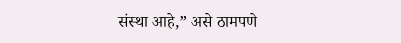संस्था आहे,” असे ठामपणे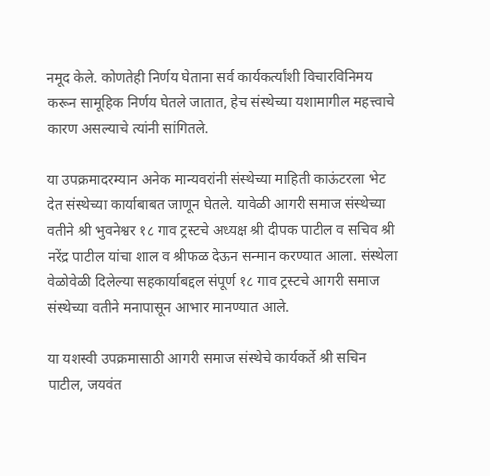नमूद केले. कोणतेही निर्णय घेताना सर्व कार्यकर्त्यांशी विचारविनिमय करून सामूहिक निर्णय घेतले जातात, हेच संस्थेच्या यशामागील महत्त्वाचे कारण असल्याचे त्यांनी सांगितले.

या उपक्रमादरम्यान अनेक मान्यवरांनी संस्थेच्या माहिती काऊंटरला भेट देत संस्थेच्या कार्याबाबत जाणून घेतले. यावेळी आगरी समाज संस्थेच्या वतीने श्री भुवनेश्वर १८ गाव ट्रस्टचे अध्यक्ष श्री दीपक पाटील व सचिव श्री नरेंद्र पाटील यांचा शाल व श्रीफळ देऊन सन्मान करण्यात आला. संस्थेला वेळोवेळी दिलेल्या सहकार्याबद्दल संपूर्ण १८ गाव ट्रस्टचे आगरी समाज संस्थेच्या वतीने मनापासून आभार मानण्यात आले.

या यशस्वी उपक्रमासाठी आगरी समाज संस्थेचे कार्यकर्ते श्री सचिन पाटील, जयवंत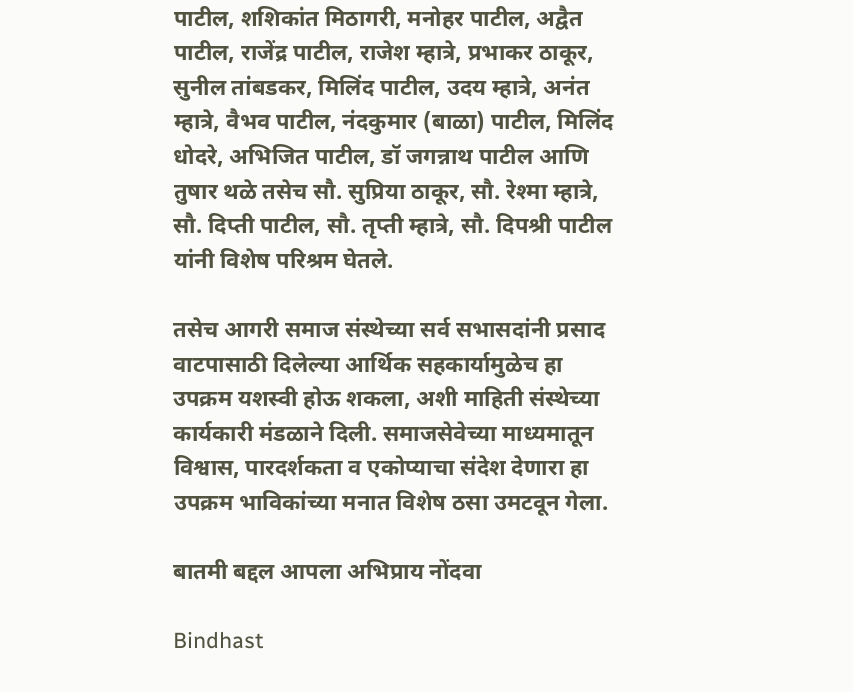पाटील, शशिकांत मिठागरी, मनोहर पाटील, अद्वैत पाटील, राजेंद्र पाटील, राजेश म्हात्रे, प्रभाकर ठाकूर, सुनील तांबडकर, मिलिंद पाटील, उदय म्हात्रे, अनंत म्हात्रे, वैभव पाटील, नंदकुमार (बाळा) पाटील, मिलिंद धोदरे, अभिजित पाटील, डॉ जगन्नाथ पाटील आणि तुषार थळे तसेच सौ. सुप्रिया ठाकूर, सौ. रेश्मा म्हात्रे, सौ. दिप्ती पाटील, सौ. तृप्ती म्हात्रे, सौ. दिपश्री पाटील यांनी विशेष परिश्रम घेतले.

तसेच आगरी समाज संस्थेच्या सर्व सभासदांनी प्रसाद वाटपासाठी दिलेल्या आर्थिक सहकार्यामुळेच हा उपक्रम यशस्वी होऊ शकला, अशी माहिती संस्थेच्या कार्यकारी मंडळाने दिली. समाजसेवेच्या माध्यमातून विश्वास, पारदर्शकता व एकोप्याचा संदेश देणारा हा उपक्रम भाविकांच्या मनात विशेष ठसा उमटवून गेला.

बातमी बद्दल आपला अभिप्राय नोंदवा

Bindhast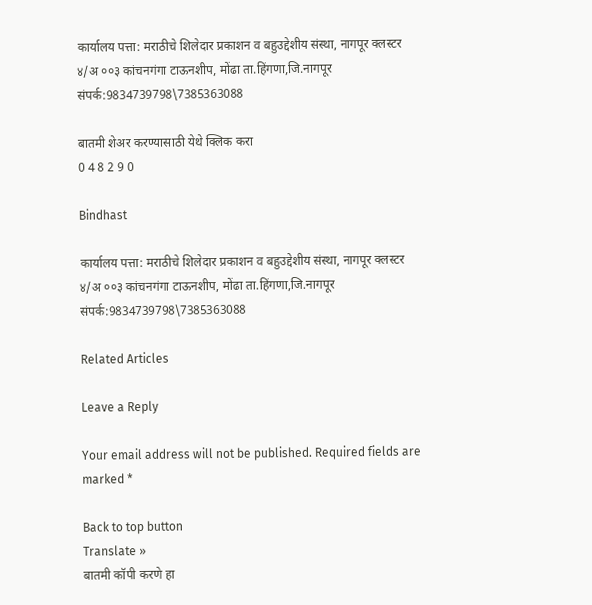कार्यालय पत्ता: मराठीचे शिलेदार प्रकाशन व बहुउद्देशीय संस्था, नागपूर क्लस्टर ४/अ ००३ कांचनगंगा टाऊनशीप, मोंढा ता.हिंगणा,जि.नागपूर संपर्क:9834739798\7385363088

बातमी शेअर करण्यासाठी येथे क्लिक करा
0 4 8 2 9 0

Bindhast

कार्यालय पत्ता: मराठीचे शिलेदार प्रकाशन व बहुउद्देशीय संस्था, नागपूर क्लस्टर ४/अ ००३ कांचनगंगा टाऊनशीप, मोंढा ता.हिंगणा,जि.नागपूर संपर्क:9834739798\7385363088

Related Articles

Leave a Reply

Your email address will not be published. Required fields are marked *

Back to top button
Translate »
बातमी कॉपी करणे हा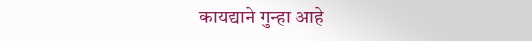कायद्याने गुन्हा आहे